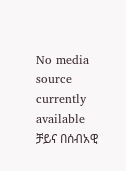No media source currently available
ቻይና በሰብአዊ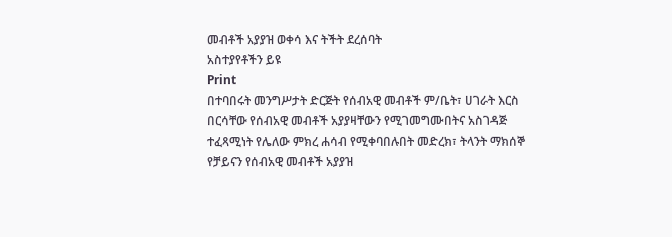መብቶች አያያዝ ወቀሳ እና ትችት ደረሰባት
አስተያየቶችን ይዩ
Print
በተባበሩት መንግሥታት ድርጅት የሰብአዊ መብቶች ም/ቤት፣ ሀገራት እርስ በርሳቸው የሰብአዊ መብቶች አያያዛቸውን የሚገመግሙበትና አስገዳጅ ተፈጻሚነት የሌለው ምክረ ሐሳብ የሚቀባበሉበት መድረክ፣ ትላንት ማክሰኞ የቻይናን የሰብአዊ መብቶች አያያዝ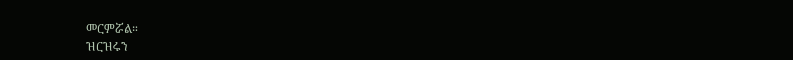መርምሯል።
ዝርዝሩን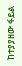ከተያያዘው ፋይል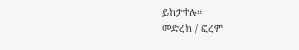ይከታተሉ።
መድረክ / ፎረም